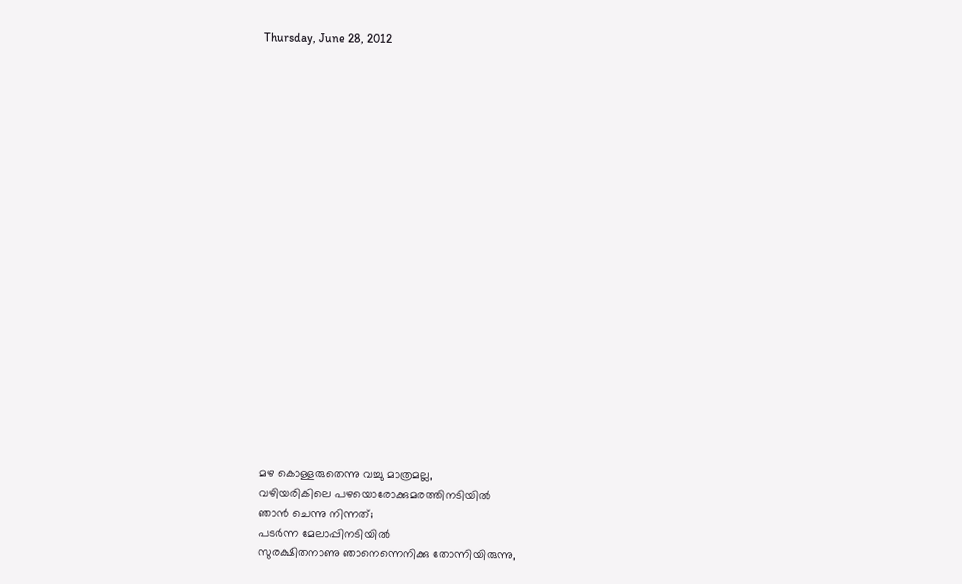Thursday, June 28, 2012





















മഴ കൊള്ളരുതെന്നു വച്ചു മാത്രമല്ല,
വഴിയരികിലെ പഴയൊരോക്കുമരത്തിനടിയില്‍
ഞാന്‍ ചെന്നു നിന്നത്;
പടര്‍ന്ന മേലാപ്പിനടിയില്‍
സുരക്ഷിതനാണു ഞാനെന്നെനിക്കു തോന്നിയിരുന്നു,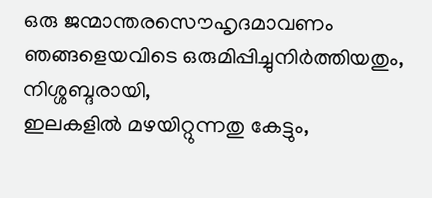ഒരു ജന്മാന്തരസൌഹൃദമാവണം
ഞങ്ങളെയവിടെ ഒരുമിപ്പിച്ചുനിര്‍ത്തിയതും,
നിശ്ശബ്ദരായി,
ഇലകളില്‍ മഴയിറ്റുന്നതു കേട്ടും,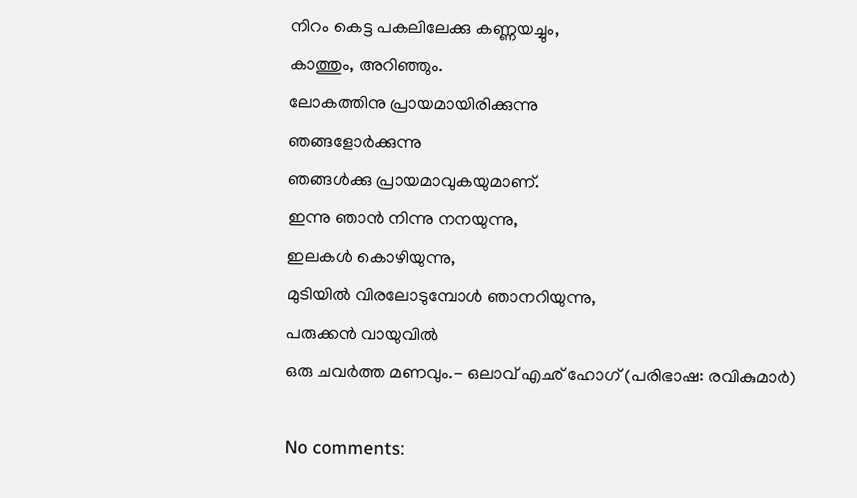നിറം കെട്ട പകലിലേക്കു കണ്ണയച്ചും,
കാത്തും, അറിഞ്ഞും.
ലോകത്തിനു പ്രായമായിരിക്കുന്നു
ഞങ്ങളോര്‍ക്കുന്നു
ഞങ്ങള്‍ക്കു പ്രായമാവുകയുമാണ്.
ഇന്നു ഞാന്‍ നിന്നു നനയുന്നു,
ഇലകള്‍ കൊഴിയുന്നു,
മുടിയില്‍ വിരലോടുമ്പോള്‍ ഞാനറിയുന്നു,
പരുക്കന്‍ വായുവില്‍
ഒരു ചവര്‍ത്ത മണവും.- ഒലാവ് എഛ് ഹോഗ് (പരിഭാഷ: രവികുമാര്‍)

No comments: